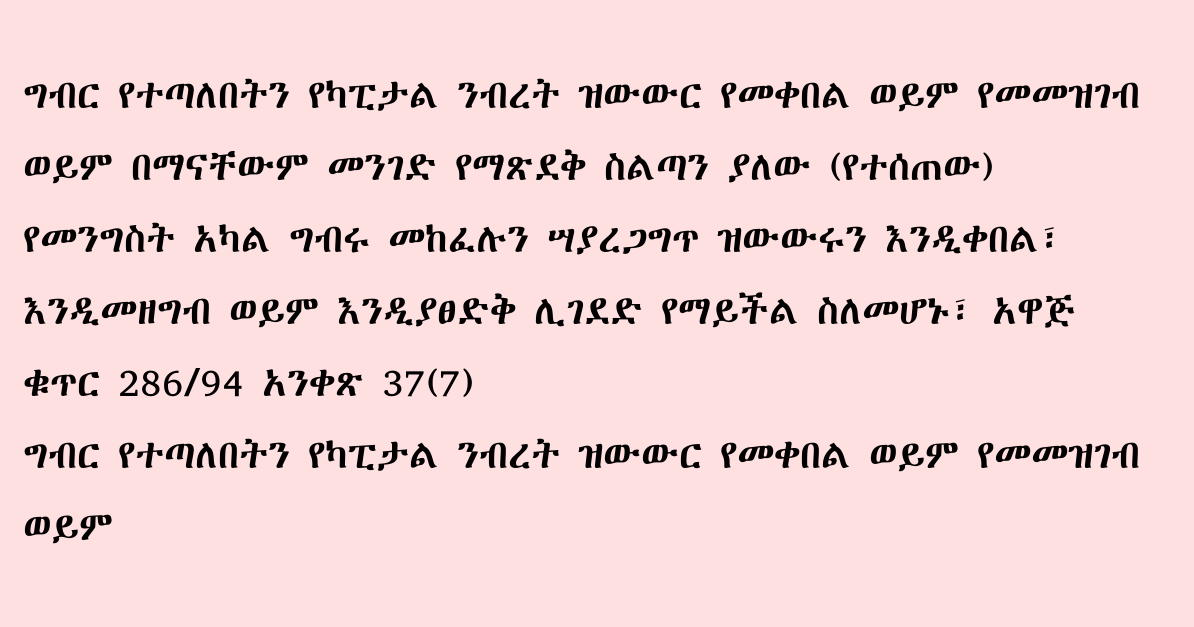ግብር የተጣለበትን የካፒታል ንብረት ዝውውር የመቀበል ወይም የመመዝገብ ወይም በማናቸውም መንገድ የማጽደቅ ስልጣን ያለው (የተሰጠው) የመንግስት አካል ግብሩ መከፈሉን ሣያረጋግጥ ዝውውሩን እንዲቀበል፣ እንዲመዘግብ ወይም እንዲያፀድቅ ሊገደድ የማይችል ስለመሆኑ፣ አዋጅ ቁጥር 286/94 አንቀጽ 37(7)
ግብር የተጣለበትን የካፒታል ንብረት ዝውውር የመቀበል ወይም የመመዝገብ ወይም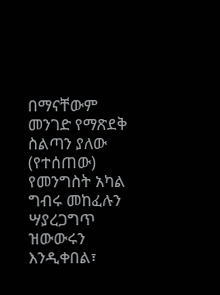በማናቸውም መንገድ የማጽደቅ ስልጣን ያለው (የተሰጠው) የመንግስት አካል ግብሩ መከፈሉን ሣያረጋግጥ ዝውውሩን እንዲቀበል፣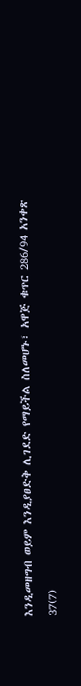እንዲመዘግብ ወይም እንዲያፀድቅ ሊገደድ የማይችል ስለመሆኑ፣ አዋጅ ቁጥር 286/94 አንቀጽ 37(7)